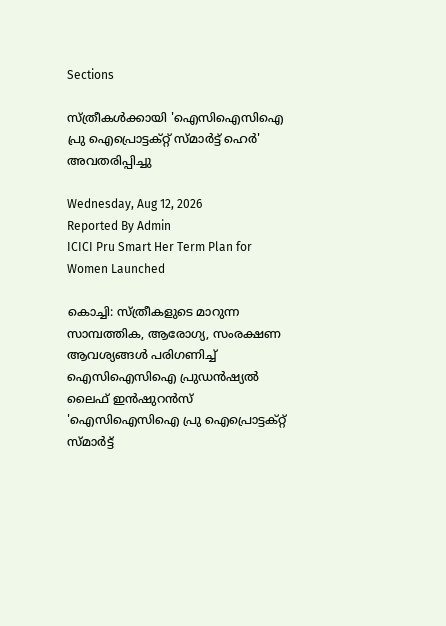Sections

സ്ത്രീകൾക്കായി 'ഐസിഐസിഐ പ്രു ഐപ്രൊട്ടക്റ്റ് സ്മാർട്ട് ഹെർ' അവതരിപ്പിച്ചു

Wednesday, Aug 12, 2026
Reported By Admin
ICICI Pru Smart Her Term Plan for Women Launched

കൊച്ചി: സ്ത്രീകളുടെ മാറുന്ന സാമ്പത്തിക, ആരോഗ്യ, സംരക്ഷണ ആവശ്യങ്ങൾ പരിഗണിച്ച് ഐസിഐസിഐ പ്രുഡൻഷ്യൽ ലൈഫ് ഇൻഷുറൻസ് 'ഐസിഐസിഐ പ്രു ഐപ്രൊട്ടക്റ്റ് സ്മാർട്ട്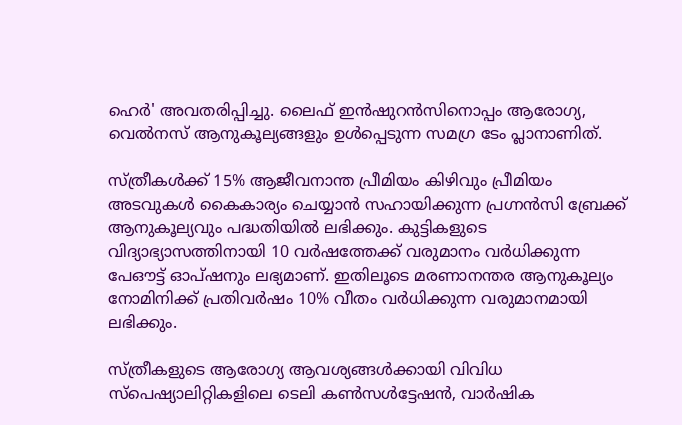ഹെർ' അവതരിപ്പിച്ചു. ലൈഫ് ഇൻഷുറൻസിനൊപ്പം ആരോഗ്യ, വെൽനസ് ആനുകൂല്യങ്ങളും ഉൾപ്പെടുന്ന സമഗ്ര ടേം പ്ലാനാണിത്.

സ്ത്രീകൾക്ക് 15% ആജീവനാന്ത പ്രീമിയം കിഴിവും പ്രീമിയം അടവുകൾ കൈകാര്യം ചെയ്യാൻ സഹായിക്കുന്ന പ്രഗ്നൻസി ബ്രേക്ക് ആനുകൂല്യവും പദ്ധതിയിൽ ലഭിക്കും. കുട്ടികളുടെ വിദ്യാഭ്യാസത്തിനായി 10 വർഷത്തേക്ക് വരുമാനം വർധിക്കുന്ന പേഔട്ട് ഓപ്ഷനും ലഭ്യമാണ്. ഇതിലൂടെ മരണാനന്തര ആനുകൂല്യം നോമിനിക്ക് പ്രതിവർഷം 10% വീതം വർധിക്കുന്ന വരുമാനമായി ലഭിക്കും.

സ്ത്രീകളുടെ ആരോഗ്യ ആവശ്യങ്ങൾക്കായി വിവിധ സ്പെഷ്യാലിറ്റികളിലെ ടെലി കൺസൾട്ടേഷൻ, വാർഷിക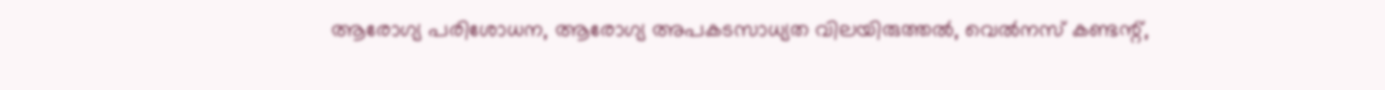ആരോഗ്യ പരിശോധന, ആരോഗ്യ അപകടസാധ്യത വിലയിരുത്തൽ, വെൽനസ് കണ്ടന്റ്,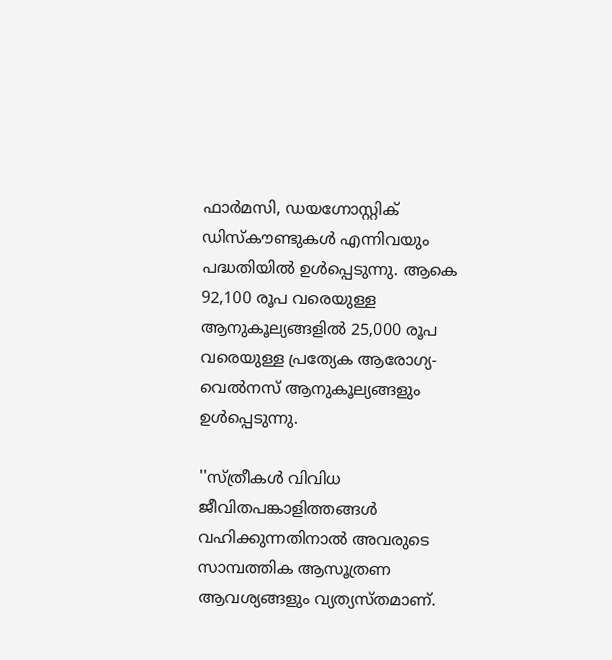ഫാർമസി, ഡയഗ്നോസ്റ്റിക് ഡിസ്കൗണ്ടുകൾ എന്നിവയും പദ്ധതിയിൽ ഉൾപ്പെടുന്നു. ആകെ 92,100 രൂപ വരെയുള്ള ആനുകൂല്യങ്ങളിൽ 25,000 രൂപ വരെയുള്ള പ്രത്യേക ആരോഗ്യ-വെൽനസ് ആനുകൂല്യങ്ങളും ഉൾപ്പെടുന്നു.

''സ്ത്രീകൾ വിവിധ ജീവിതപങ്കാളിത്തങ്ങൾ വഹിക്കുന്നതിനാൽ അവരുടെ സാമ്പത്തിക ആസൂത്രണ ആവശ്യങ്ങളും വ്യത്യസ്തമാണ്.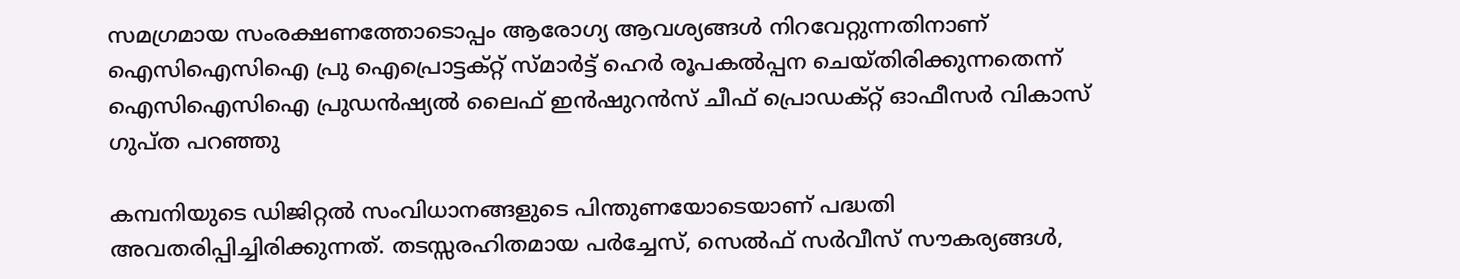സമഗ്രമായ സംരക്ഷണത്തോടൊപ്പം ആരോഗ്യ ആവശ്യങ്ങൾ നിറവേറ്റുന്നതിനാണ് ഐസിഐസിഐ പ്രു ഐപ്രൊട്ടക്റ്റ് സ്മാർട്ട് ഹെർ രൂപകൽപ്പന ചെയ്തിരിക്കുന്നതെന്ന് ഐസിഐസിഐ പ്രുഡൻഷ്യൽ ലൈഫ് ഇൻഷുറൻസ് ചീഫ് പ്രൊഡക്റ്റ് ഓഫീസർ വികാസ് ഗുപ്ത പറഞ്ഞു

കമ്പനിയുടെ ഡിജിറ്റൽ സംവിധാനങ്ങളുടെ പിന്തുണയോടെയാണ് പദ്ധതി അവതരിപ്പിച്ചിരിക്കുന്നത്. തടസ്സരഹിതമായ പർച്ചേസ്, സെൽഫ് സർവീസ് സൗകര്യങ്ങൾ,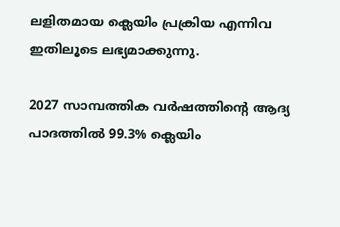ലളിതമായ ക്ലെയിം പ്രക്രിയ എന്നിവ ഇതിലൂടെ ലഭ്യമാക്കുന്നു.

2027 സാമ്പത്തിക വർഷത്തിന്റെ ആദ്യ പാദത്തിൽ 99.3% ക്ലെയിം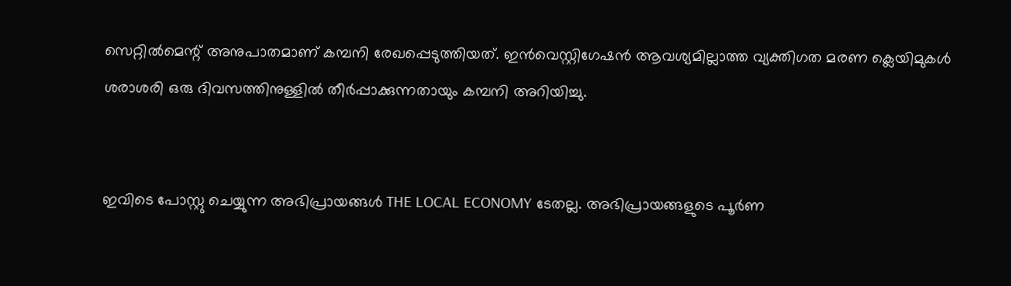സെറ്റിൽമെന്റ് അനുപാതമാണ് കമ്പനി രേഖപ്പെടുത്തിയത്. ഇൻവെസ്റ്റിഗേഷൻ ആവശ്യമില്ലാത്ത വ്യക്തിഗത മരണ ക്ലെയിമുകൾ ശരാശരി ഒരു ദിവസത്തിനുള്ളിൽ തീർപ്പാക്കുന്നതായും കമ്പനി അറിയിച്ചു.


ഇവിടെ പോസ്റ്റു ചെയ്യുന്ന അഭിപ്രായങ്ങൾ THE LOCAL ECONOMY ടേതല്ല. അഭിപ്രായങ്ങളുടെ പൂർണ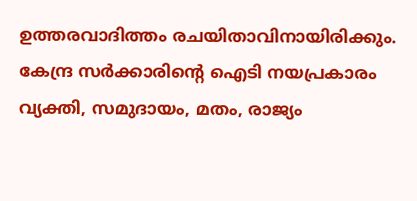ഉത്തരവാദിത്തം രചയിതാവിനായിരിക്കും. കേന്ദ്ര സർക്കാരിന്റെ ഐടി നയപ്രകാരം വ്യക്തി, സമുദായം, മതം, രാജ്യം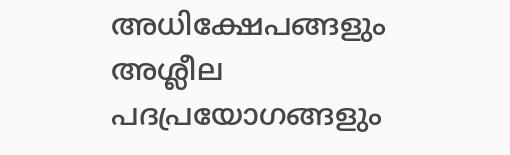അധിക്ഷേപങ്ങളും അശ്ലീല പദപ്രയോഗങ്ങളും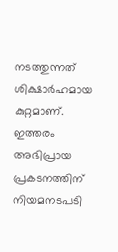നടത്തുന്നത് ശിക്ഷാർഹമായ കുറ്റമാണ്. ഇത്തരം അഭിപ്രായ പ്രകടനത്തിന് നിയമനടപടി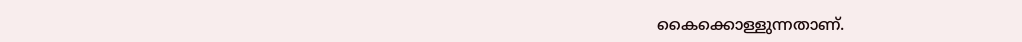കൈക്കൊള്ളുന്നതാണ്.